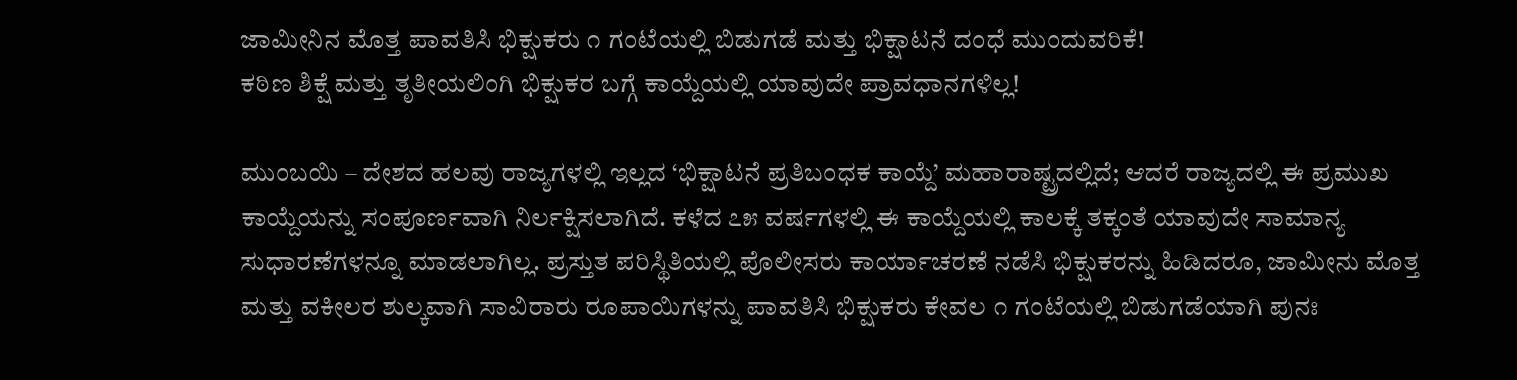ಜಾಮೀನಿನ ಮೊತ್ತ ಪಾವತಿಸಿ ಭಿಕ್ಷುಕರು ೧ ಗಂಟೆಯಲ್ಲಿ ಬಿಡುಗಡೆ ಮತ್ತು ಭಿಕ್ಷಾಟನೆ ದಂಧೆ ಮುಂದುವರಿಕೆ!
ಕಠಿಣ ಶಿಕ್ಷೆ ಮತ್ತು ತೃತೀಯಲಿಂಗಿ ಭಿಕ್ಷುಕರ ಬಗ್ಗೆ ಕಾಯ್ದೆಯಲ್ಲಿ ಯಾವುದೇ ಪ್ರಾವಧಾನಗಳಿಲ್ಲ!

ಮುಂಬಯಿ – ದೇಶದ ಹಲವು ರಾಜ್ಯಗಳಲ್ಲಿ ಇಲ್ಲದ ‘ಭಿಕ್ಷಾಟನೆ ಪ್ರತಿಬಂಧಕ ಕಾಯ್ದೆ’ ಮಹಾರಾಷ್ಟ್ರದಲ್ಲಿದೆ; ಆದರೆ ರಾಜ್ಯದಲ್ಲಿ ಈ ಪ್ರಮುಖ ಕಾಯ್ದೆಯನ್ನು ಸಂಪೂರ್ಣವಾಗಿ ನಿರ್ಲಕ್ಷಿಸಲಾಗಿದೆ. ಕಳೆದ ೭೫ ವರ್ಷಗಳಲ್ಲಿ ಈ ಕಾಯ್ದೆಯಲ್ಲಿ ಕಾಲಕ್ಕೆ ತಕ್ಕಂತೆ ಯಾವುದೇ ಸಾಮಾನ್ಯ ಸುಧಾರಣೆಗಳನ್ನೂ ಮಾಡಲಾಗಿಲ್ಲ. ಪ್ರಸ್ತುತ ಪರಿಸ್ಥಿತಿಯಲ್ಲಿ ಪೊಲೀಸರು ಕಾರ್ಯಾಚರಣೆ ನಡೆಸಿ ಭಿಕ್ಷುಕರನ್ನು ಹಿಡಿದರೂ, ಜಾಮೀನು ಮೊತ್ತ ಮತ್ತು ವಕೀಲರ ಶುಲ್ಕವಾಗಿ ಸಾವಿರಾರು ರೂಪಾಯಿಗಳನ್ನು ಪಾವತಿಸಿ ಭಿಕ್ಷುಕರು ಕೇವಲ ೧ ಗಂಟೆಯಲ್ಲಿ ಬಿಡುಗಡೆಯಾಗಿ ಪುನಃ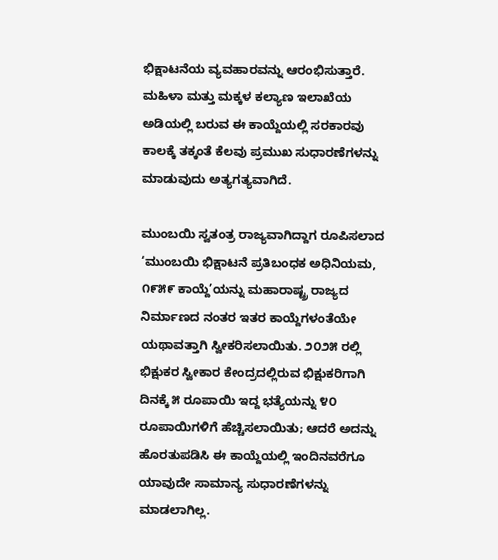ಭಿಕ್ಷಾಟನೆಯ ವ್ಯವಹಾರವನ್ನು ಆರಂಭಿಸುತ್ತಾರೆ. ಮಹಿಳಾ ಮತ್ತು ಮಕ್ಕಳ ಕಲ್ಯಾಣ ಇಲಾಖೆಯ ಅಡಿಯಲ್ಲಿ ಬರುವ ಈ ಕಾಯ್ದೆಯಲ್ಲಿ ಸರಕಾರವು ಕಾಲಕ್ಕೆ ತಕ್ಕಂತೆ ಕೆಲವು ಪ್ರಮುಖ ಸುಧಾರಣೆಗಳನ್ನು ಮಾಡುವುದು ಅತ್ಯಗತ್ಯವಾಗಿದೆ.

ಮುಂಬಯಿ ಸ್ವತಂತ್ರ ರಾಜ್ಯವಾಗಿದ್ದಾಗ ರೂಪಿಸಲಾದ ‘ಮುಂಬಯಿ ಭಿಕ್ಷಾಟನೆ ಪ್ರತಿಬಂಧಕ ಅಧಿನಿಯಮ, ೧೯೫೯ ಕಾಯ್ದೆ’ಯನ್ನು ಮಹಾರಾಷ್ಟ್ರ ರಾಜ್ಯದ ನಿರ್ಮಾಣದ ನಂತರ ಇತರ ಕಾಯ್ದೆಗಳಂತೆಯೇ ಯಥಾವತ್ತಾಗಿ ಸ್ವೀಕರಿಸಲಾಯಿತು. ೨೦೨೫ ರಲ್ಲಿ ಭಿಕ್ಷುಕರ ಸ್ವೀಕಾರ ಕೇಂದ್ರದಲ್ಲಿರುವ ಭಿಕ್ಷುಕರಿಗಾಗಿ ದಿನಕ್ಕೆ ೫ ರೂಪಾಯಿ ಇದ್ದ ಭತ್ಯೆಯನ್ನು ೪೦ ರೂಪಾಯಿಗಳಿಗೆ ಹೆಚ್ಚಿಸಲಾಯಿತು; ಆದರೆ ಅದನ್ನು ಹೊರತುಪಡಿಸಿ ಈ ಕಾಯ್ದೆಯಲ್ಲಿ ಇಂದಿನವರೆಗೂ ಯಾವುದೇ ಸಾಮಾನ್ಯ ಸುಧಾರಣೆಗಳನ್ನು ಮಾಡಲಾಗಿಲ್ಲ.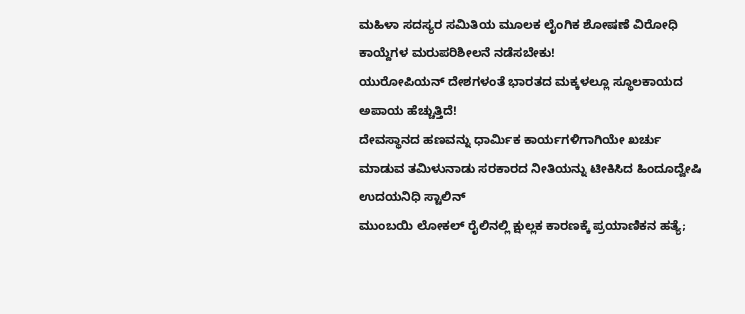ಮಹಿಳಾ ಸದಸ್ಯರ ಸಮಿತಿಯ ಮೂಲಕ ಲೈಂಗಿಕ ಶೋಷಣೆ ವಿರೋಧಿ ಕಾಯ್ದೆಗಳ ಮರುಪರಿಶೀಲನೆ ನಡೆಸಬೇಕು!
ಯುರೋಪಿಯನ್ ದೇಶಗಳಂತೆ ಭಾರತದ ಮಕ್ಕಳಲ್ಲೂ ಸ್ಥೂಲಕಾಯದ ಅಪಾಯ ಹೆಚ್ಚುತ್ತಿದೆ!
ದೇವಸ್ಥಾನದ ಹಣವನ್ನು ಧಾರ್ಮಿಕ ಕಾರ್ಯಗಳಿಗಾಗಿಯೇ ಖರ್ಚು ಮಾಡುವ ತಮಿಳುನಾಡು ಸರಕಾರದ ನೀತಿಯನ್ನು ಟೀಕಿಸಿದ ಹಿಂದೂದ್ವೇಷಿ ಉದಯನಿಧಿ ಸ್ಟಾಲಿನ್
ಮುಂಬಯಿ ಲೋಕಲ್ ರೈಲಿನಲ್ಲಿ ಕ್ಷುಲ್ಲಕ ಕಾರಣಕ್ಕೆ ಪ್ರಯಾಣಿಕನ ಹತ್ಯೆ;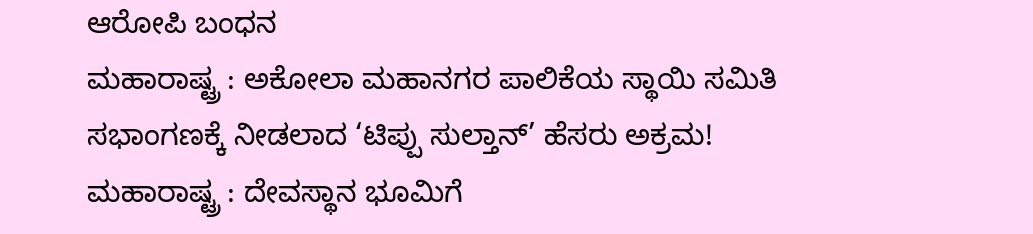ಆರೋಪಿ ಬಂಧನ
ಮಹಾರಾಷ್ಟ್ರ : ಅಕೋಲಾ ಮಹಾನಗರ ಪಾಲಿಕೆಯ ಸ್ಥಾಯಿ ಸಮಿತಿ ಸಭಾಂಗಣಕ್ಕೆ ನೀಡಲಾದ ‘ಟಿಪ್ಪು ಸುಲ್ತಾನ್’ ಹೆಸರು ಅಕ್ರಮ!
ಮಹಾರಾಷ್ಟ್ರ : ದೇವಸ್ಥಾನ ಭೂಮಿಗೆ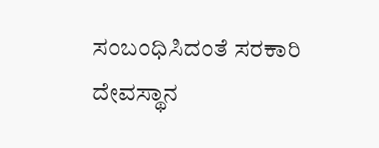ಸಂಬಂಧಿಸಿದಂತೆ ಸರಕಾರಿ ದೇವಸ್ಥಾನ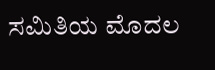ಸಮಿತಿಯ ಮೊದಲ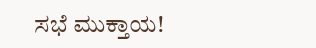ಸಭೆ ಮುಕ್ತಾಯ!